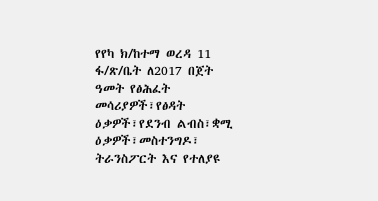የየካ ክ/ከተማ ወረዳ 11 ፋ/ጽ/ቤት ለ2017 በጀት ዓመት የፅሕፈት መሳሪያዎች፣የፅዳት ዕቃዎች፣የደንብ ልብስ፣ቋሚ ዕቃዎች፣መስተንግዶ፣ ትራንስፖርት እና የተለያዩ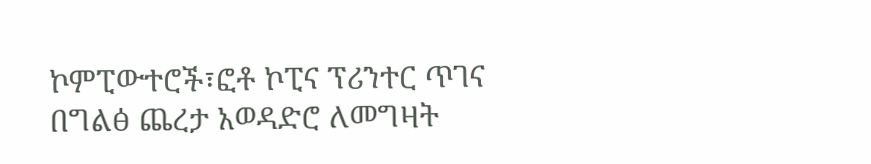ኮምፒውተሮች፣ፎቶ ኮፒና ፕሪንተር ጥገና በግልፅ ጨረታ አወዳድሮ ለመግዛት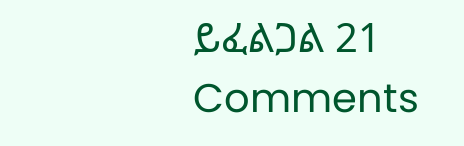ይፈልጋል 21 Comments